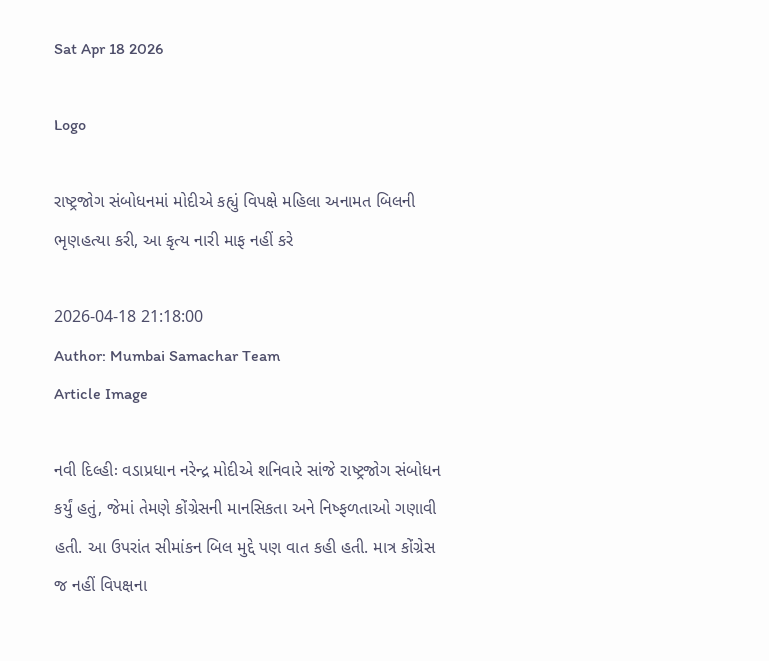Sat Apr 18 2026

Logo

રાષ્ટ્રજોગ સંબોધનમાં મોદીએ કહ્યું વિપક્ષે મહિલા અનામત બિલની ભૃણહત્યા કરી, આ કૃત્ય નારી માફ નહીં કરે

2026-04-18 21:18:00
Author: Mumbai Samachar Team
Article Image

નવી દિલ્હીઃ વડાપ્રધાન નરેન્દ્ર મોદીએ શનિવારે સાંજે રાષ્ટ્રજોગ સંબોધન કર્યું હતું, જેમાં તેમણે કોંગ્રેસની માનસિકતા અને નિષ્ફળતાઓ ગણાવી હતી. આ ઉપરાંત સીમાંકન બિલ મુદ્દે પણ વાત કહી હતી. માત્ર કોંગ્રેસ જ નહીં વિપક્ષના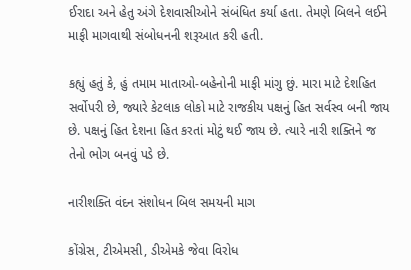ઈરાદા અને હેતુ અંગે દેશવાસીઓને સંબંધિત કર્યા હતા. તેમણે બિલને લઈને માફી માગવાથી સંબોધનની શરૂઆત કરી હતી.

કહ્યું હતું કે, હું તમામ માતાઓ-બહેનોની માફી માંગુ છું. મારા માટે દેશહિત સર્વોપરી છે, જ્યારે કેટલાક લોકો માટે રાજકીય પક્ષનું હિત સર્વસ્વ બની જાય છે. પક્ષનું હિત દેશના હિત કરતાં મોટું થઈ જાય છે. ત્યારે નારી શક્તિને જ તેનો ભોગ બનવું પડે છે.

નારીશક્તિ વંદન સંશોધન બિલ સમયની માગ

કોંગ્રેસ, ટીએમસી, ડીએમકે જેવા વિરોધ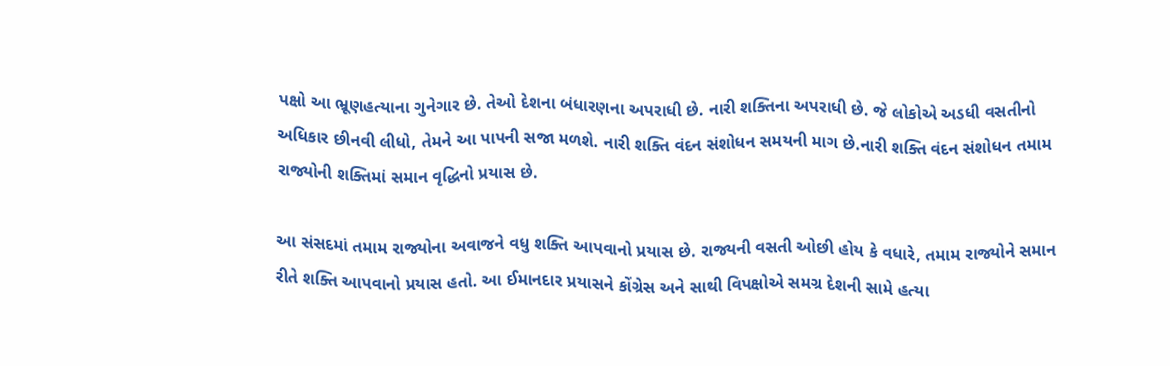પક્ષો આ ભ્રૂણહત્યાના ગુનેગાર છે. તેઓ દેશના બંધારણના અપરાધી છે. નારી શક્તિના અપરાધી છે. જે લોકોએ અડધી વસતીનો અધિકાર છીનવી લીધો, તેમને આ પાપની સજા મળશે. નારી શક્તિ વંદન સંશોધન સમયની માગ છે.નારી શક્તિ વંદન સંશોધન તમામ રાજ્યોની શક્તિમાં સમાન વૃદ્ધિનો પ્રયાસ છે.

આ સંસદમાં તમામ રાજ્યોના અવાજને વધુ શક્તિ આપવાનો પ્રયાસ છે. રાજ્યની વસતી ઓછી હોય કે વધારે, તમામ રાજ્યોને સમાન રીતે શક્તિ આપવાનો પ્રયાસ હતો. આ ઈમાનદાર પ્રયાસને કોંગ્રેસ અને સાથી વિપક્ષોએ સમગ્ર દેશની સામે હત્યા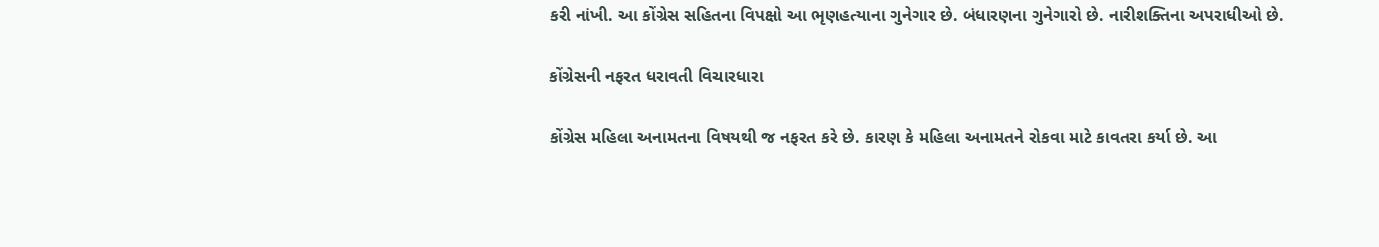કરી નાંખી. આ કોંગ્રેસ સહિતના વિપક્ષો આ ભૃણહત્યાના ગુનેગાર છે. બંધારણના ગુનેગારો છે. નારીશક્તિના અપરાધીઓ છે.

કોંગ્રેસની નફરત ધરાવતી વિચારધારા

કોંગ્રેસ મહિલા અનામતના વિષયથી જ નફરત કરે છે. કારણ કે મહિલા અનામતને રોકવા માટે કાવતરા કર્યા છે. આ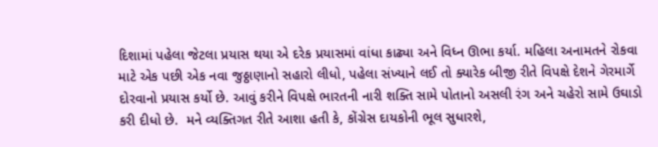દિશામાં પહેલા જેટલા પ્રયાસ થયા એ દરેક પ્રયાસમાં વાંધા કાઢ્યા અને વિધ્ન ઊભા કર્યા. મહિલા અનામતને રોકવા માટે એક પછી એક નવા જુઠ્ઠાણાનો સહારો લીધો, પહેલા સંખ્યાને લઈ તો ક્યારેક બીજી રીતે વિપક્ષે દેશને ગેરમાર્ગે દોરવાનો પ્રયાસ કર્યો છે. આવું કરીને વિપક્ષે ભારતની નારી શક્તિ સામે પોતાનો અસલી રંગ અને ચહેરો સામે ઉઘાડો કરી દીધો છે.  મને વ્યક્તિગત રીતે આશા હતી કે, કોંગ્રેસ દાયકોની ભૂલ સુધારશે,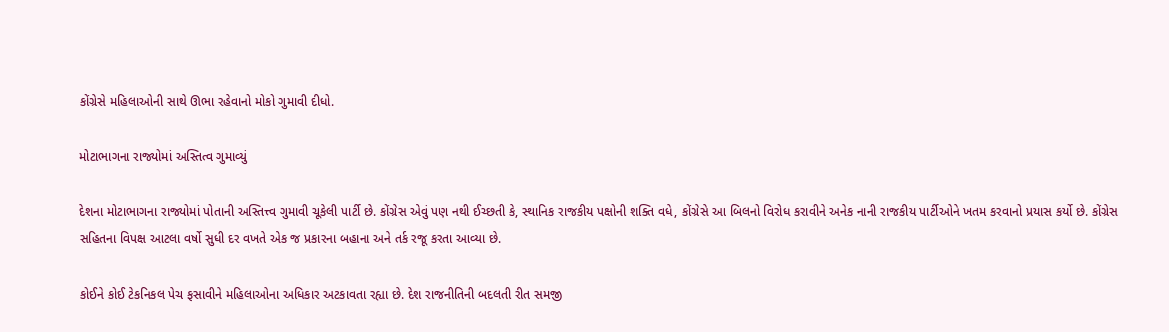કોંગ્રેસે મહિલાઓની સાથે ઊભા રહેવાનો મોકો ગુમાવી દીધો.

મોટાભાગના રાજ્યોમાં અસ્તિત્વ ગુમાવ્યું

દેશના મોટાભાગના રાજ્યોમાં પોતાની અસ્તિત્ત્વ ગુમાવી ચૂકેલી પાર્ટી છે. કોંગ્રેસ એવું પણ નથી ઈચ્છતી કે, સ્થાનિક રાજકીય પક્ષોની શક્તિ વધે, કોંગ્રેસે આ બિલનો વિરોધ કરાવીને અનેક નાની રાજકીય પાર્ટીઓને ખતમ કરવાનો પ્રયાસ કર્યો છે. કોંગ્રેસ સહિતના વિપક્ષ આટલા વર્ષો સુધી દર વખતે એક જ પ્રકારના બહાના અને તર્ક રજૂ કરતા આવ્યા છે.

કોઈને કોઈ ટેકનિકલ પેચ ફસાવીને મહિલાઓના અધિકાર અટકાવતા રહ્યા છે. દેશ રાજનીતિની બદલતી રીત સમજી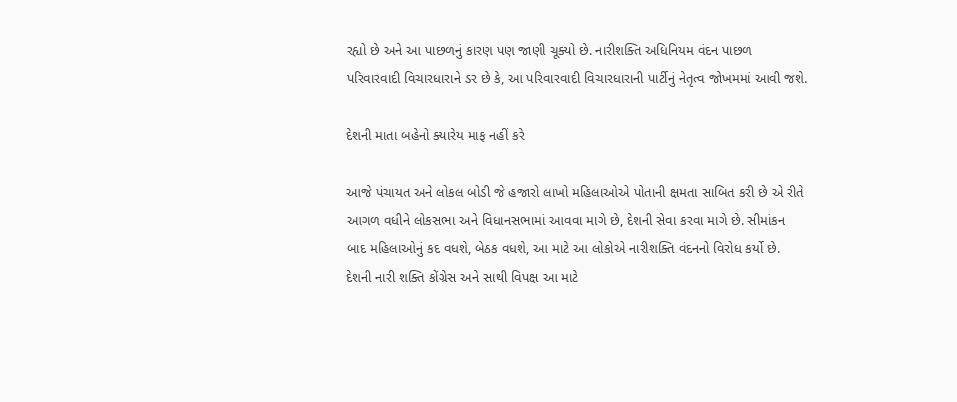રહ્યો છે અને આ પાછળનું કારણ પણ જાણી ચૂક્યો છે. નારીશક્તિ અધિનિયમ વંદન પાછળ પરિવારવાદી વિચારધારાને ડર છે કે, આ પરિવારવાદી વિચારધારાની પાર્ટીનું નેતૃત્વ જોખમમાં આવી જશે.

દેશની માતા બહેનો ક્યારેય માફ નહીં કરે

આજે પંચાયત અને લોકલ બોડી જે હજારો લાખો મહિલાઓએ પોતાની ક્ષમતા સાબિત કરી છે એ રીતે આગળ વધીને લોકસભા અને વિધાનસભામાં આવવા માગે છે, દેશની સેવા કરવા માગે છે. સીમાંકન બાદ મહિલાઓનું કદ વધશે, બેઠક વધશે, આ માટે આ લોકોએ નારીશક્તિ વંદનનો વિરોધ કર્યો છે. દેશની નારી શક્તિ કોંગ્રેસ અને સાથી વિપક્ષ આ માટે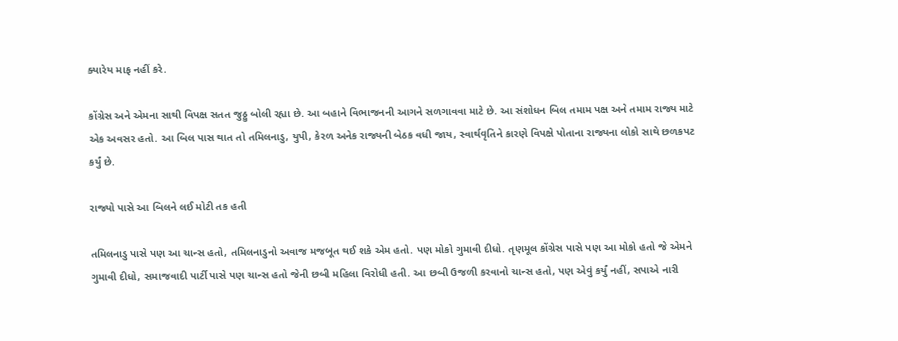ક્યારેય માફ નહીં કરે.

કોંગ્રેસ અને એમના સાથી વિપક્ષ સતત જુઠ્ઠુ બોલી રહ્યા છે. આ બહાને વિભાજનની આગને સળગાવવા માટે છે. આ સંશોધન બિલ તમામ પક્ષ અને તમામ રાજ્ય માટે એક અવસર હતો. આ બિલ પાસ થાત તો તમિલનાડુ, યુપી, કેરળ અનેક રાજ્યની બેઠક વધી જાય, સ્વાર્થવૃતિને કારણે વિપક્ષે પોતાના રાજ્યના લોકો સાથે છળકપટ કર્યું છે.

રાજ્યો પાસે આ બિલને લઈ મોટી તક હતી

તમિલનાડુ પાસે પણ આ ચાન્સ હતો, તમિલનાડુનો અવાજ મજબૂત થઈ શકે એમ હતો. પણ મોકો ગુમાવી દીધો. તૃણમૂલ કોંગ્રેસ પાસે પણ આ મોકો હતો જે એમને ગુમાવી દીધો, સમાજવાદી પાર્ટી પાસે પણ ચાન્સ હતો જેની છબી મહિલા વિરોધી હતી. આ છબી ઉજળી કરવાનો ચાન્સ હતો, પણ એવું કર્યું નહીં, સપાએ નારી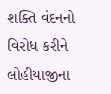શક્તિ વંદનનો વિરોધ કરીને લોહીયાજીના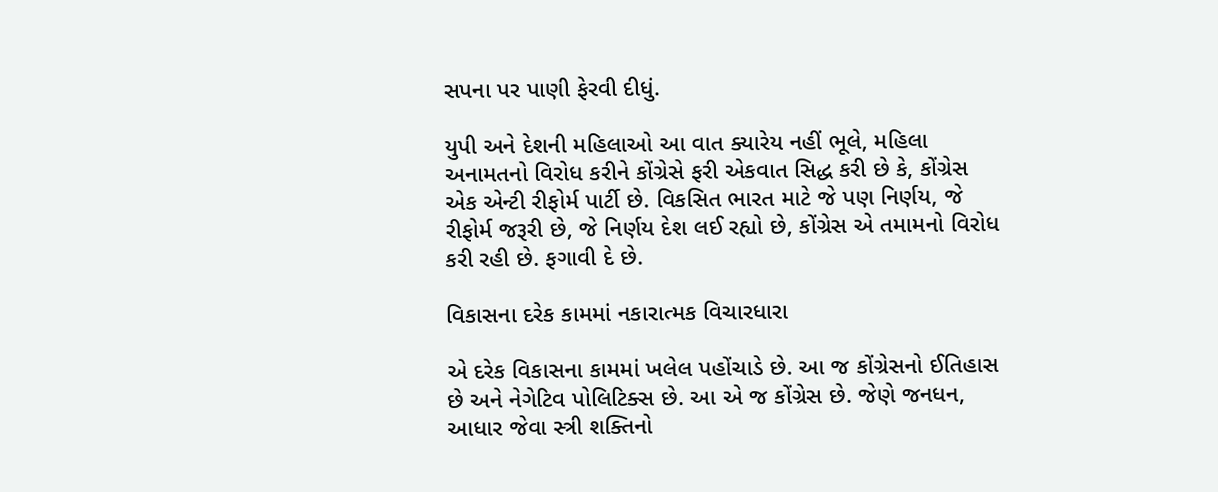સપના પર પાણી ફેરવી દીધું.

યુપી અને દેશની મહિલાઓ આ વાત ક્યારેય નહીં ભૂલે, મહિલા અનામતનો વિરોધ કરીને કોંગ્રેસે ફરી એકવાત સિદ્ધ કરી છે કે, કોંગ્રેસ એક એન્ટી રીફોર્મ પાર્ટી છે. વિકસિત ભારત માટે જે પણ નિર્ણય, જે રીફોર્મ જરૂરી છે, જે નિર્ણય દેશ લઈ રહ્યો છે, કોંગ્રેસ એ તમામનો વિરોધ કરી રહી છે. ફગાવી દે છે.

વિકાસના દરેક કામમાં નકારાત્મક વિચારધારા

એ દરેક વિકાસના કામમાં ખલેલ પહોંચાડે છે. આ જ કોંગ્રેસનો ઈતિહાસ છે અને નેગેટિવ પોલિટિક્સ છે. આ એ જ કોંગ્રેસ છે. જેણે જનધન, આધાર જેવા સ્ત્રી શક્તિનો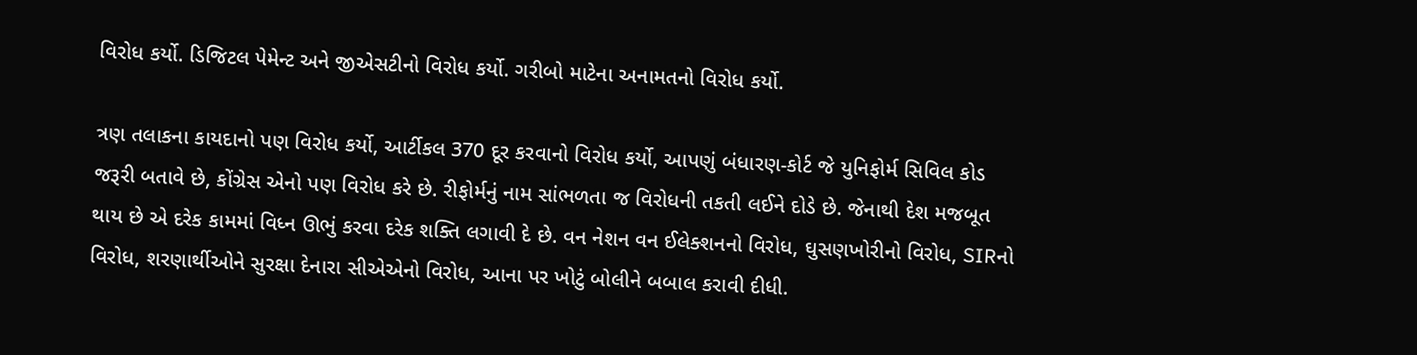વિરોધ કર્યો. ડિજિટલ પેમેન્ટ અને જીએસટીનો વિરોધ કર્યો. ગરીબો માટેના અનામતનો વિરોધ કર્યો.

ત્રણ તલાકના કાયદાનો પણ વિરોધ કર્યો, આર્ટીકલ 370 દૂર કરવાનો વિરોધ કર્યો, આપણું બંધારણ-કોર્ટ જે યુનિફોર્મ સિવિલ કોડ જરૂરી બતાવે છે, કોંગ્રેસ એનો પણ વિરોધ કરે છે. રીફોર્મનું નામ સાંભળતા જ વિરોધની તકતી લઈને દોડે છે. જેનાથી દેશ મજબૂત થાય છે એ દરેક કામમાં વિધ્ન ઊભું કરવા દરેક શક્તિ લગાવી દે છે. વન નેશન વન ઈલેક્શનનો વિરોધ, ઘુસણખોરીનો વિરોધ, SIRનો વિરોધ, શરણાર્થીઓને સુરક્ષા દેનારા સીએએનો વિરોધ, આના પર ખોટું બોલીને બબાલ કરાવી દીધી.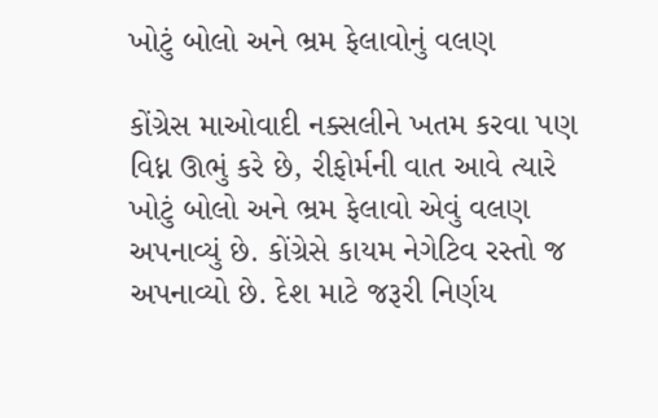ખોટું બોલો અને ભ્રમ ફેલાવોનું વલણ

કોંગ્રેસ માઓવાદી નક્સલીને ખતમ કરવા પણ વિધ્ન ઊભું કરે છે, રીફોર્મની વાત આવે ત્યારે ખોટું બોલો અને ભ્રમ ફેલાવો એવું વલણ અપનાવ્યું છે. કોંગ્રેસે કાયમ નેગેટિવ રસ્તો જ અપનાવ્યો છે. દેશ માટે જરૂરી નિર્ણય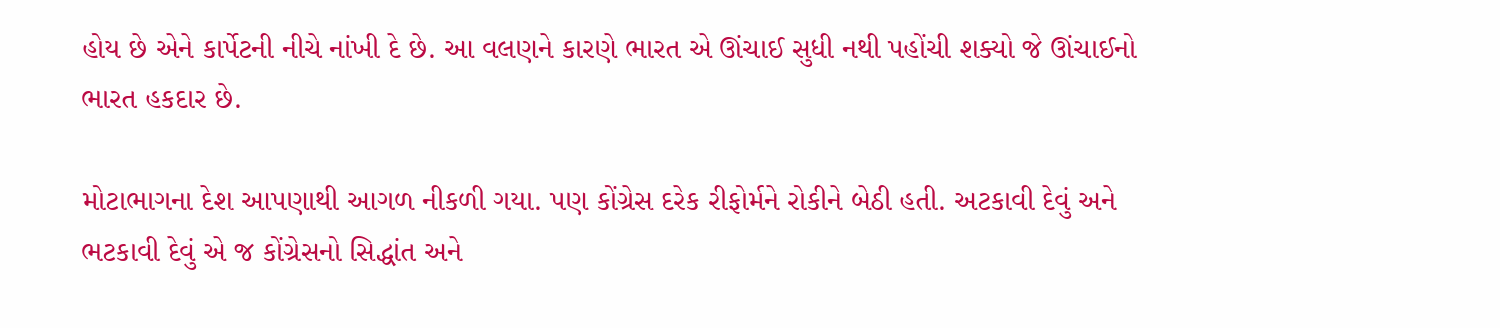હોય છે એને કાર્પેટની નીચે નાંખી દે છે. આ વલણને કારણે ભારત એ ઊંચાઈ સુધી નથી પહોંચી શક્યો જે ઊંચાઈનો ભારત હકદાર છે.

મોટાભાગના દેશ આપણાથી આગળ નીકળી ગયા. પણ કોંગ્રેસ દરેક રીફોર્મને રોકીને બેઠી હતી. અટકાવી દેવું અને ભટકાવી દેવું એ જ કોંગ્રેસનો સિદ્ધાંત અને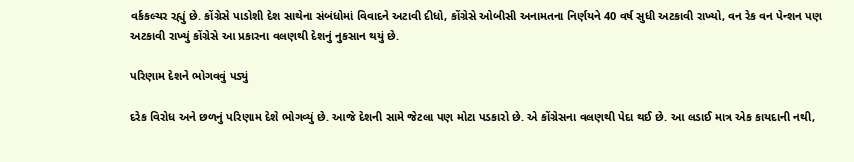વર્કકલ્ચર રહ્યું છે. કોંગ્રેસે પાડોશી દેશ સાથેના સંબંધોમાં વિવાદને અટાવી દીધો, કોંગ્રેસે ઓબીસી અનામતના નિર્ણયને 40 વર્ષ સુધી અટકાવી રાખ્યો, વન રેક વન પેન્શન પણ અટકાવી રાખ્યું કોંગ્રેસે આ પ્રકારના વલણથી દેશનું નુકસાન થયું છે.

પરિણામ દેશને ભોગવવું પડ્યું

દરેક વિરોધ અને છળનું પરિણામ દેશે ભોગવ્યું છે. આજે દેશની સામે જેટલા પણ મોટા પડકારો છે. એ કોંગ્રેસના વલણથી પેદા થઈ છે. આ લડાઈ માત્ર એક કાયદાની નથી,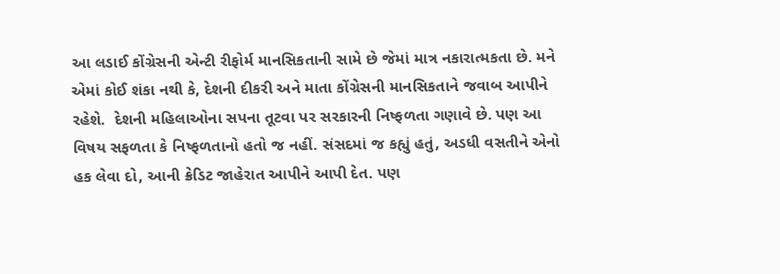આ લડાઈ કોંગ્રેસની એન્ટી રીફોર્મ માનસિકતાની સામે છે જેમાં માત્ર નકારાત્મકતા છે. મને એમાં કોઈ શંકા નથી કે, દેશની દીકરી અને માતા કોંગ્રેસની માનસિકતાને જવાબ આપીને રહેશે.  દેશની મહિલાઓના સપના તૂટવા પર સરકારની નિષ્ફળતા ગણાવે છે. પણ આ વિષય સફળતા કે નિષ્ફળતાનો હતો જ નહીં. સંસદમાં જ કહ્યું હતું, અડધી વસતીને એનો હક લેવા દો, આની ક્રેડિટ જાહેરાત આપીને આપી દેત. પણ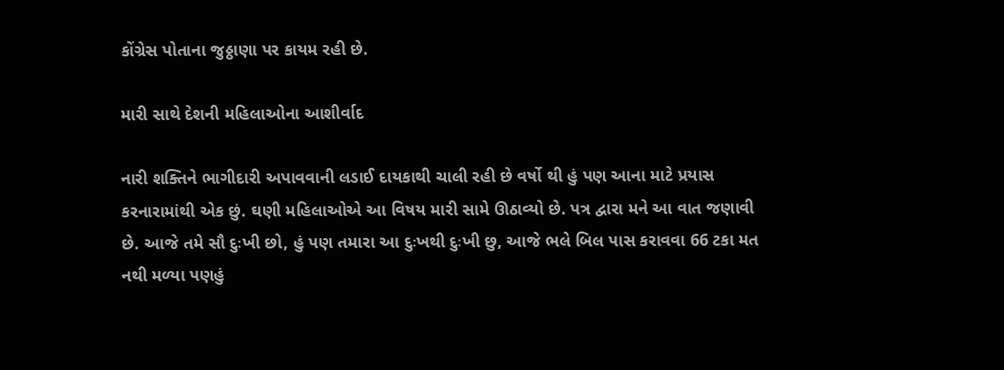કોંગ્રેસ પોતાના જુઠ્ઠાણા પર કાયમ રહી છે.

મારી સાથે દેશની મહિલાઓના આશીર્વાદ

નારી શક્તિને ભાગીદારી અપાવવાની લડાઈ દાયકાથી ચાલી રહી છે વર્ષો થી હું પણ આના માટે પ્રયાસ કરનારામાંથી એક છું. ઘણી મહિલાઓએ આ વિષય મારી સામે ઊઠાવ્યો છે. પત્ર દ્વારા મને આ વાત જણાવી છે. આજે તમે સૌ દુઃખી છો, હું પણ તમારા આ દુઃખથી દુઃખી છુ, આજે ભલે બિલ પાસ કરાવવા 66 ટકા મત નથી મળ્યા પણહું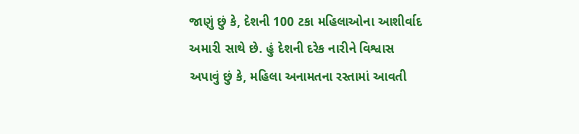જાણું છું કે, દેશની 100 ટકા મહિલાઓના આશીર્વાદ અમારી સાથે છે. હું દેશની દરેક નારીને વિશ્વાસ અપાવું છું કે, મહિલા અનામતના રસ્તામાં આવતી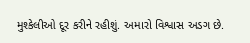મુશ્કેલીઓ દૂર કરીને રહીશું. અમારો વિશ્વાસ અડગ છે.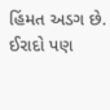હિંમત અડગ છે. ઈરાદો પણ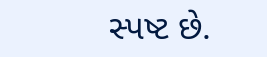સ્પષ્ટ છે.